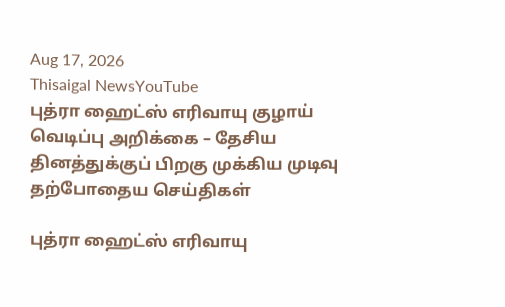Aug 17, 2026
Thisaigal NewsYouTube
புத்ரா ஹைட்ஸ் எரிவாயு குழாய் வெடிப்பு அறிக்கை – தேசிய தினத்துக்குப் பிறகு முக்கிய முடிவு
தற்போதைய செய்திகள்

புத்ரா ஹைட்ஸ் எரிவாயு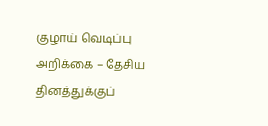குழாய் வெடிப்பு அறிக்கை – தேசிய தினத்துக்குப்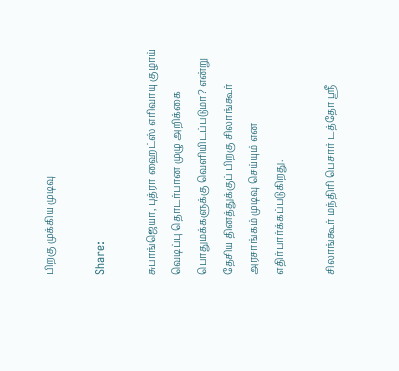பிறகு முக்கிய முடிவு

Share:

சுபாங்ஜெயா, புத்ரா ஹைட்ஸ் எரிவாயு குழாய் வெடிப்பு தொடர்பான முழு அறிக்கை பொதுமக்களுக்கு வெளியிடப்படுமா? என்று தேசிய தினத்துக்குப் பிறகு சிலாங்கூர் அரசாங்கம் முடிவு செய்யும் என எதிர்பார்க்கப்படுகிறது.

சிலாங்கூர் மந்திரி பெசார் டத்தோ ஸ்ரீ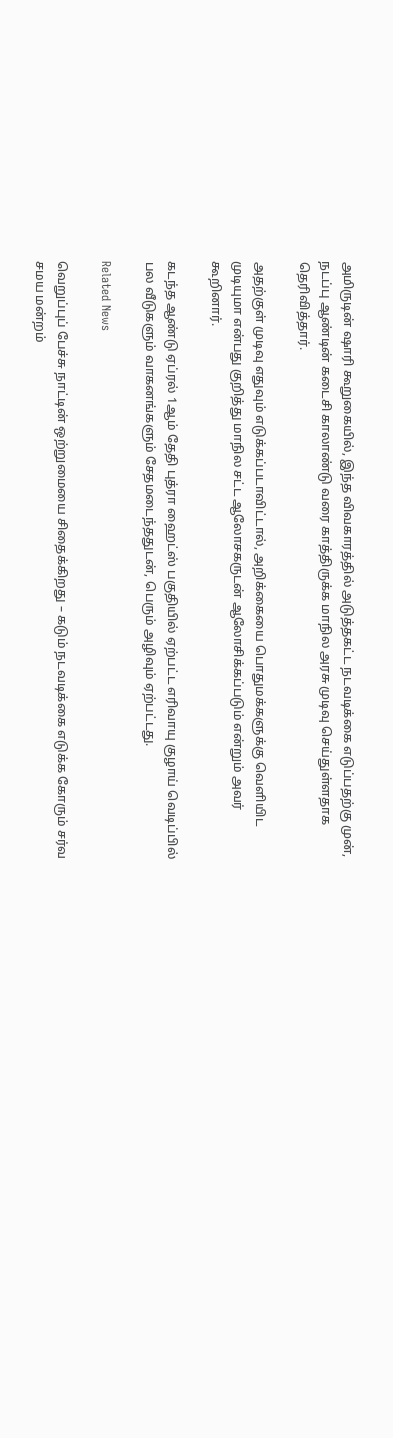அமிருடின் ஷாரி கூறுகையில், இந்த விவகாரத்தில் அடுத்தகட்ட நடவடிக்கை எடுப்பதற்கு முன், நடப்பு ஆண்டின் கடைசி காலாண்டு வரை காத்திருக்க மாநில அரசு முடிவு செய்துள்ளதாக தெரிவித்தார்.

அதற்குள் முடிவு எதுவும் எடுக்கப்படாவிட்டால், அறிக்கையை பொதுமக்களுக்கு வெளியிட முடியுமா என்பது குறித்து மாநில சட்ட ஆலோசகருடன் ஆலோசிக்கப்படும் என்றும் அவர் கூறினார்.

கடந்த ஆண்டு ஏப்ரல் 1ஆம் தேதி புத்ரா ஹைட்ஸ் பகுதியில் ஏற்பட்ட எரிவாயு குழாய் வெடிப்பில் பல வீடுகளும் வாகனங்களும் சேதமடைந்ததுடன், பெரும் அழிவும் ஏற்பட்டது.

Related News

வெறுப்புப் பேச்சு நாட்டின் ஒற்றுமையை சிதைக்கிறது – கடும் நடவடிக்கை எடுக்க கோரும் சர்வ சமய மன்றம்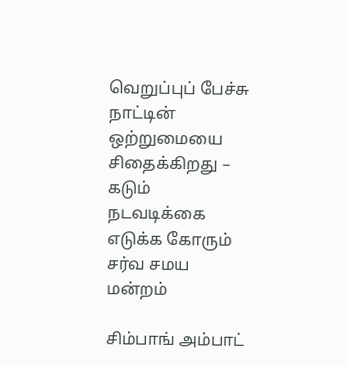வெறுப்புப் பேச்சு நாட்டின் ஒற்றுமையை சிதைக்கிறது – கடும் நடவடிக்கை எடுக்க கோரும் சர்வ சமய மன்றம்

சிம்பாங் அம்பாட்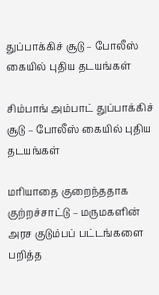துப்பாக்கிச் சூடு – போலீஸ் கையில் புதிய தடயங்கள்

சிம்பாங் அம்பாட் துப்பாக்கிச் சூடு – போலீஸ் கையில் புதிய தடயங்கள்

மரியாதை குறைந்ததாக குற்றச்சாட்டு – மருமகளின் அரச குடும்பப் பட்டங்களை பறித்த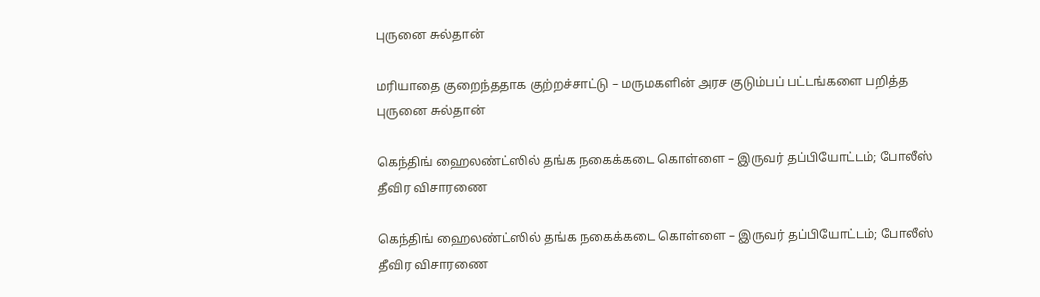புருனை சுல்தான்

மரியாதை குறைந்ததாக குற்றச்சாட்டு – மருமகளின் அரச குடும்பப் பட்டங்களை பறித்த புருனை சுல்தான்

கெந்திங் ஹைலண்ட்ஸில் தங்க நகைக்கடை கொள்ளை – இருவர் தப்பியோட்டம்; போலீஸ் தீவிர விசாரணை

கெந்திங் ஹைலண்ட்ஸில் தங்க நகைக்கடை கொள்ளை – இருவர் தப்பியோட்டம்; போலீஸ் தீவிர விசாரணை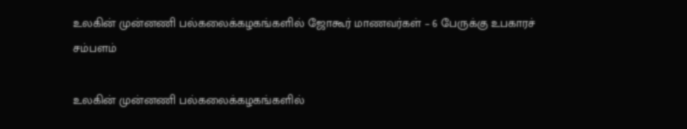உலகின் முன்னணி பல்கலைக்கழகங்களில் ஜோகூர் மாணவர்கள் – 6 பேருக்கு உபகாரச் சம்பளம்

உலகின் முன்னணி பல்கலைக்கழகங்களில்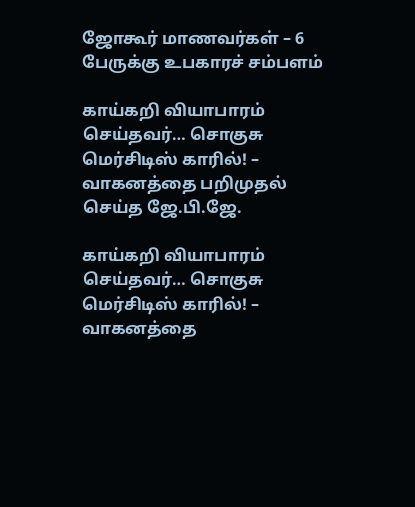ஜோகூர் மாணவர்கள் – 6 பேருக்கு உபகாரச் சம்பளம்

காய்கறி வியாபாரம் செய்தவர்… சொகுசு மெர்சிடிஸ் காரில்! – வாகனத்தை பறிமுதல் செய்த ஜே.பி.ஜே.

காய்கறி வியாபாரம் செய்தவர்… சொகுசு மெர்சிடிஸ் காரில்! – வாகனத்தை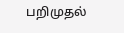பறிமுதல்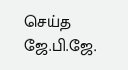செய்த ஜே.பி.ஜே.